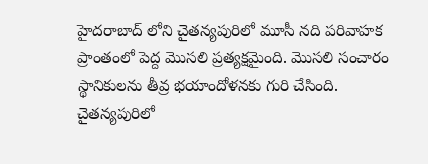హైదరాబాద్ లోని చైతన్యపురిలో మూసీ నది పరివాహక ప్రాంతంలో పెద్ద మొసలి ప్రత్యక్షమైంది. మొసలి సంచారం స్థానికులను తీవ్ర భయాందోళనకు గురి చేసింది. చైతన్యపురిలో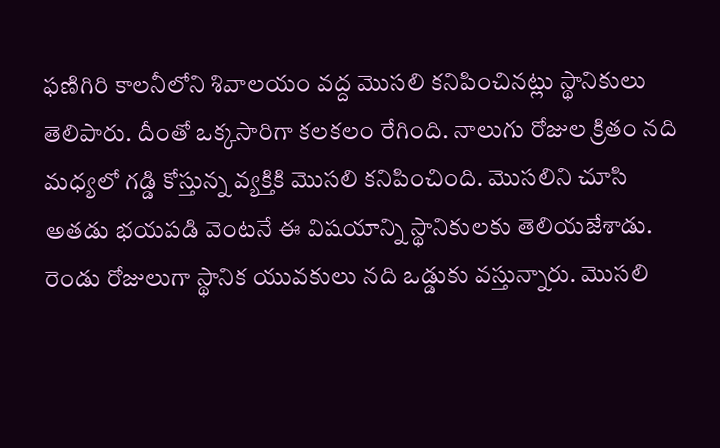ఫణిగిరి కాలనీలోని శివాలయం వద్ద మొసలి కనిపించినట్లు స్థానికులు తెలిపారు. దీంతో ఒక్కసారిగా కలకలం రేగింది. నాలుగు రోజుల క్రితం నది మధ్యలో గడ్డి కోస్తున్న వ్యక్తికి మొసలి కనిపించింది. మొసలిని చూసి అతడు భయపడి వెంటనే ఈ విషయాన్ని స్థానికులకు తెలియజేశాడు. రెండు రోజులుగా స్థానిక యువకులు నది ఒడ్డుకు వస్తున్నారు. మొసలి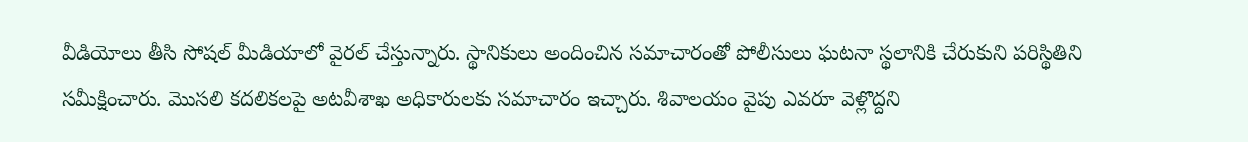వీడియోలు తీసి సోషల్ మీడియాలో వైరల్ చేస్తున్నారు. స్థానికులు అందించిన సమాచారంతో పోలీసులు ఘటనా స్థలానికి చేరుకుని పరిస్థితిని సమీక్షించారు. మొసలి కదలికలపై అటవీశాఖ అధికారులకు సమాచారం ఇచ్చారు. శివాలయం వైపు ఎవరూ వెళ్లొద్దని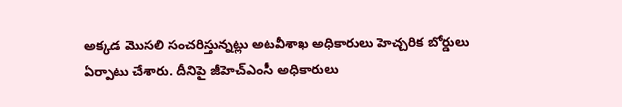అక్కడ మొసలి సంచరిస్తున్నట్లు అటవీశాఖ అధికారులు హెచ్చరిక బోర్డులు ఏర్పాటు చేశారు. దీనిపై జీహెచ్ఎంసీ అధికారులు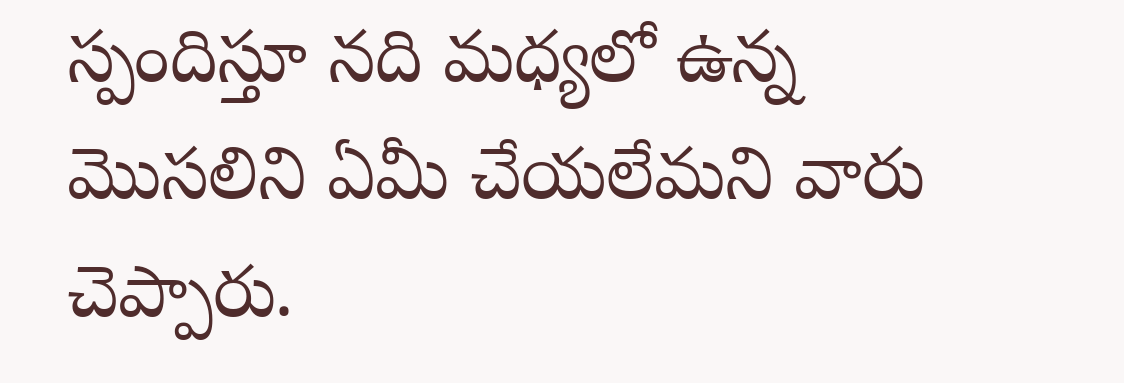స్పందిస్తూ నది మధ్యలో ఉన్న మొసలిని ఏమీ చేయలేమని వారు చెప్పారు.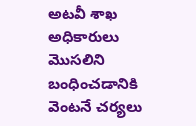అటవీ శాఖ అధికారులు మొసలిని బంధించడానికి వెంటనే చర్యలు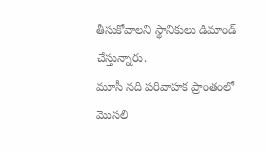తీసుకోవాలని స్థానికులు డిమాండ్ చేస్తున్నారు.
మూసీ నది పరివాహక ప్రాంతంలో మొసలి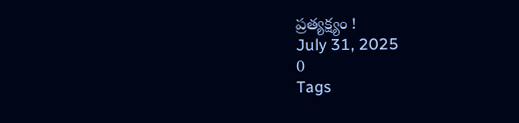ప్రత్యక్ష్యం !
July 31, 2025
0
Tags